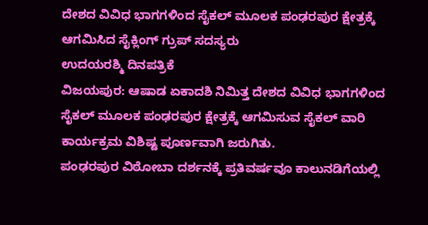ದೇಶದ ವಿವಿಧ ಭಾಗಗಳಿಂದ ಸೈಕಲ್ ಮೂಲಕ ಪಂಢರಪುರ ಕ್ಷೇತ್ರಕ್ಕೆ ಆಗಮಿಸಿದ ಸೈಕ್ಲಿಂಗ್ ಗ್ರುಪ್ ಸದಸ್ಯರು
ಉದಯರಶ್ಮಿ ದಿನಪತ್ರಿಕೆ
ವಿಜಯಪುರ: ಆಷಾಡ ಏಕಾದಶಿ ನಿಮಿತ್ತ ದೇಶದ ವಿವಿಧ ಭಾಗಗಳಿಂದ ಸೈಕಲ್ ಮೂಲಕ ಪಂಢರಪುರ ಕ್ಷೇತ್ರಕ್ಕೆ ಆಗಮಿಸುವ ಸೈಕಲ್ ವಾರಿ ಕಾರ್ಯಕ್ರಮ ವಿಶಿಷ್ಟ ಪೂರ್ಣವಾಗಿ ಜರುಗಿತು.
ಪಂಢರಪುರ ವಿಠೋಬಾ ದರ್ಶನಕ್ಕೆ ಪ್ರತಿವರ್ಷವೂ ಕಾಲುನಡಿಗೆಯಲ್ಲಿ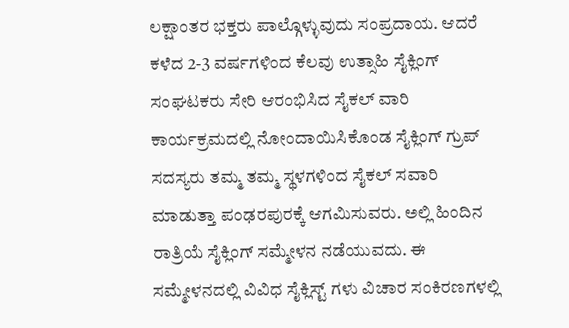ಲಕ್ಷಾಂತರ ಭಕ್ತರು ಪಾಲ್ಗೊಳ್ಳುವುದು ಸಂಪ್ರದಾಯ. ಆದರೆ ಕಳೆದ 2-3 ವರ್ಷಗಳಿಂದ ಕೆಲವು ಉತ್ಸಾಹಿ ಸೈಕ್ಲಿಂಗ್ ಸಂಘಟಕರು ಸೇರಿ ಆರಂಭಿಸಿದ ಸೈಕಲ್ ವಾರಿ ಕಾರ್ಯಕ್ರಮದಲ್ಲಿ ನೋಂದಾಯಿಸಿಕೊಂಡ ಸೈಕ್ಲಿಂಗ್ ಗ್ರುಪ್ ಸದಸ್ಯರು ತಮ್ಮ ತಮ್ಮ ಸ್ಥಳಗಳಿಂದ ಸೈಕಲ್ ಸವಾರಿ ಮಾಡುತ್ತಾ ಪಂಢರಪುರಕ್ಕೆ ಆಗಮಿಸುವರು. ಅಲ್ಲಿ ಹಿಂದಿನ ರಾತ್ರಿಯೆ ಸೈಕ್ಲಿಂಗ್ ಸಮ್ಮೇಳನ ನಡೆಯುವದು. ಈ ಸಮ್ಮೇಳನದಲ್ಲಿ ವಿವಿಧ ಸೈಕ್ಲಿಸ್ಟ್ ಗಳು ವಿಚಾರ ಸಂಕಿರಣಗಳಲ್ಲಿ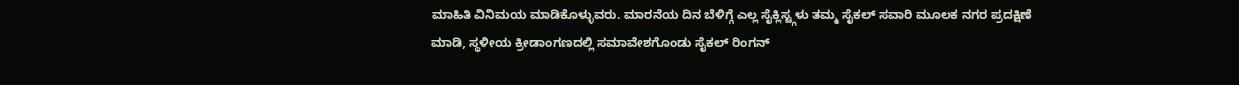ಮಾಹಿತಿ ವಿನಿಮಯ ಮಾಡಿಕೊಳ್ಳುವರು. ಮಾರನೆಯ ದಿನ ಬೆಳಿಗ್ಗೆ ಎಲ್ಲ ಸೈಕ್ಲಿಸ್ಟ್ಗಳು ತಮ್ಮ ಸೈಕಲ್ ಸವಾರಿ ಮೂಲಕ ನಗರ ಪ್ರದಕ್ಷಿಣೆ ಮಾಡಿ, ಸ್ಥಳೀಯ ಕ್ರೀಡಾಂಗಣದಲ್ಲಿ ಸಮಾವೇಶಗೊಂಡು ಸೈಕಲ್ ರಿಂಗನ್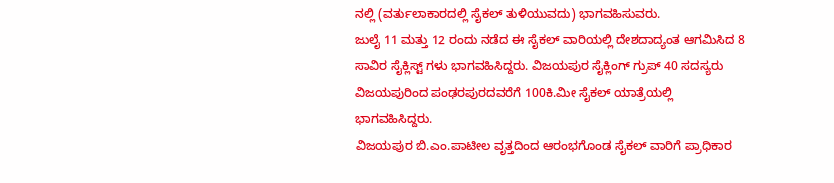ನಲ್ಲಿ (ವರ್ತುಲಾಕಾರದಲ್ಲಿ ಸೈಕಲ್ ತುಳಿಯುವದು) ಭಾಗವಹಿಸುವರು.
ಜುಲೈ 11 ಮತ್ತು 12 ರಂದು ನಡೆದ ಈ ಸೈಕಲ್ ವಾರಿಯಲ್ಲಿ ದೇಶದಾದ್ಯಂತ ಆಗಮಿಸಿದ 8 ಸಾವಿರ ಸೈಕ್ಲಿಸ್ಟ್ ಗಳು ಭಾಗವಹಿಸಿದ್ದರು. ವಿಜಯಪುರ ಸೈಕ್ಲಿಂಗ್ ಗ್ರುಪ್ 40 ಸದಸ್ಯರು ವಿಜಯಪುರಿಂದ ಪಂಢರಪುರದವರೆಗೆ 100ಕಿ.ಮೀ ಸೈಕಲ್ ಯಾತ್ರೆಯಲ್ಲಿ ಭಾಗವಹಿಸಿದ್ದರು.
ವಿಜಯಪುರ ಬಿ.ಎಂ.ಪಾಟೀಲ ವೃತ್ತದಿಂದ ಆರಂಭಗೊಂಡ ಸೈಕಲ್ ವಾರಿಗೆ ಪ್ರಾಧಿಕಾರ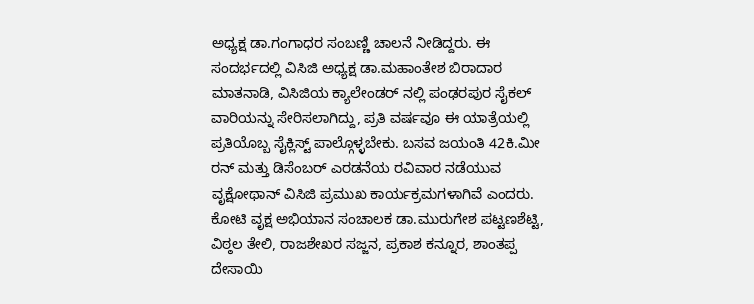ಅಧ್ಯಕ್ಷ ಡಾ.ಗಂಗಾಧರ ಸಂಬಣ್ಣಿ ಚಾಲನೆ ನೀಡಿದ್ದರು. ಈ ಸಂದರ್ಭದಲ್ಲಿ ವಿಸಿಜಿ ಅಧ್ಯಕ್ಷ ಡಾ.ಮಹಾಂತೇಶ ಬಿರಾದಾರ ಮಾತನಾಡಿ, ವಿಸಿಜಿಯ ಕ್ಯಾಲೇಂಡರ್ ನಲ್ಲಿ ಪಂಢರಪುರ ಸೈಕಲ್ ವಾರಿಯನ್ನು ಸೇರಿಸಲಾಗಿದ್ದು, ಪ್ರತಿ ವರ್ಷವೂ ಈ ಯಾತ್ರೆಯಲ್ಲಿ ಪ್ರತಿಯೊಬ್ಬ ಸೈಕ್ಲಿಸ್ಟ್ ಪಾಲ್ಗೊಳ್ಳಬೇಕು. ಬಸವ ಜಯಂತಿ 42ಕಿ.ಮೀ ರನ್ ಮತ್ತು ಡಿಸೆಂಬರ್ ಎರಡನೆಯ ರವಿವಾರ ನಡೆಯುವ ವೃಕ್ಷೋಥಾನ್ ವಿಸಿಜಿ ಪ್ರಮುಖ ಕಾರ್ಯಕ್ರಮಗಳಾಗಿವೆ ಎಂದರು.
ಕೋಟಿ ವೃಕ್ಷ ಅಭಿಯಾನ ಸಂಚಾಲಕ ಡಾ.ಮುರುಗೇಶ ಪಟ್ಟಣಶೆಟ್ಟಿ, ವಿಠ್ಠಲ ತೇಲಿ, ರಾಜಶೇಖರ ಸಜ್ಜನ, ಪ್ರಕಾಶ ಕನ್ನೂರ, ಶಾಂತಪ್ಪ ದೇಸಾಯಿ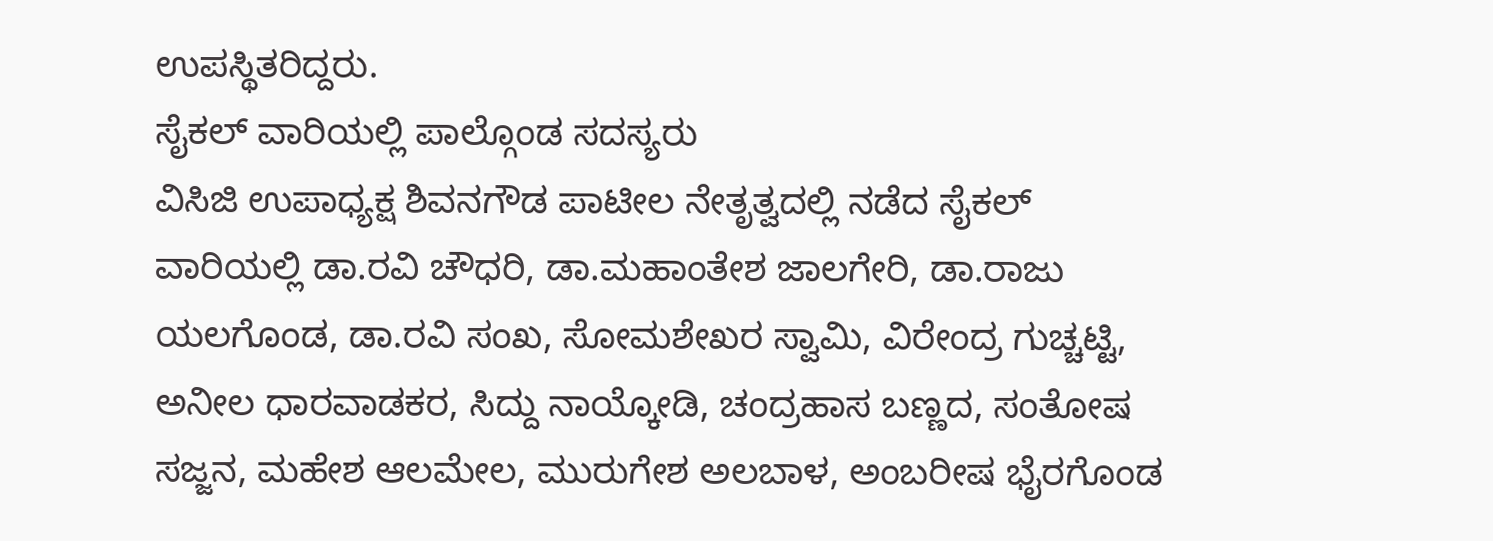ಉಪಸ್ಥಿತರಿದ್ದರು.
ಸೈಕಲ್ ವಾರಿಯಲ್ಲಿ ಪಾಲ್ಗೊಂಡ ಸದಸ್ಯರು
ವಿಸಿಜಿ ಉಪಾಧ್ಯಕ್ಷ ಶಿವನಗೌಡ ಪಾಟೀಲ ನೇತೃತ್ವದಲ್ಲಿ ನಡೆದ ಸೈಕಲ್ ವಾರಿಯಲ್ಲಿ ಡಾ.ರವಿ ಚೌಧರಿ, ಡಾ.ಮಹಾಂತೇಶ ಜಾಲಗೇರಿ, ಡಾ.ರಾಜು ಯಲಗೊಂಡ, ಡಾ.ರವಿ ಸಂಖ, ಸೋಮಶೇಖರ ಸ್ವಾಮಿ, ವಿರೇಂದ್ರ ಗುಚ್ಚಟ್ಟಿ, ಅನೀಲ ಧಾರವಾಡಕರ, ಸಿದ್ದು ನಾಯ್ಕೋಡಿ, ಚಂದ್ರಹಾಸ ಬಣ್ಣದ, ಸಂತೋಷ ಸಜ್ಜನ, ಮಹೇಶ ಆಲಮೇಲ, ಮುರುಗೇಶ ಅಲಬಾಳ, ಅಂಬರೀಷ ಭೈರಗೊಂಡ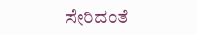ಸೇರಿದಂತೆ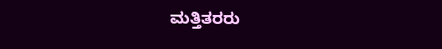ಮತ್ತಿತರರು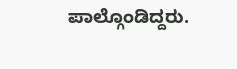ಪಾಲ್ಗೊಂಡಿದ್ದರು.